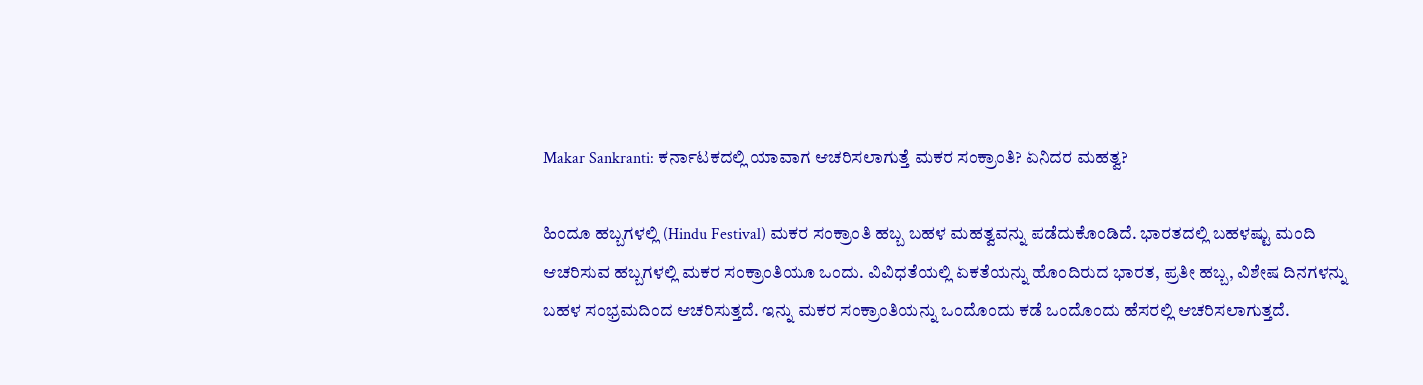Makar Sankranti: ಕರ್ನಾಟಕದಲ್ಲಿ ಯಾವಾಗ ಆಚರಿಸಲಾಗುತ್ತೆ ಮಕರ ಸಂಕ್ರಾಂತಿ? ಏನಿದರ ಮಹತ್ವ?

ಹಿಂದೂ ಹಬ್ಬಗಳಲ್ಲಿ (Hindu Festival) ಮಕರ ಸಂಕ್ರಾಂತಿ ಹಬ್ಬ ಬಹಳ ಮಹತ್ವವನ್ನು ಪಡೆದುಕೊಂಡಿದೆ. ಭಾರತದಲ್ಲಿ ಬಹಳಷ್ಟು ಮಂದಿ ಆಚರಿಸುವ ಹಬ್ಬಗಳಲ್ಲಿ ಮಕರ ಸಂಕ್ರಾಂತಿಯೂ ಒಂದು. ವಿವಿಧತೆಯಲ್ಲಿ ಏಕತೆಯನ್ನು ಹೊಂದಿರುದ ಭಾರತ, ಪ್ರತೀ ಹಬ್ಬ, ವಿಶೇಷ ದಿನಗಳನ್ನು ಬಹಳ ಸಂಭ್ರಮದಿಂದ ಆಚರಿಸುತ್ತದೆ. ಇನ್ನು ಮಕರ ಸಂಕ್ರಾಂತಿಯನ್ನು ಒಂದೊಂದು ಕಡೆ ಒಂದೊಂದು ಹೆಸರಲ್ಲಿ ಆಚರಿಸಲಾಗುತ್ತದೆ.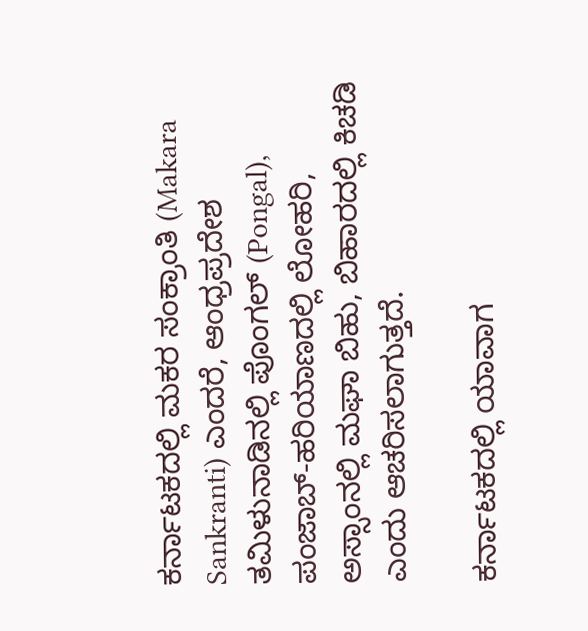ಕರ್ನಾಟಕದಲ್ಲಿ ಮಕರ ಸಂಕ್ರಾಂತಿ (Makara Sankranti) ಎಂದರೆ, ಆಂಧ್ರಪ್ರದೇಶ ತಮಿಳುನಾಡಿನಲ್ಲಿ ಪೊಂಗಲ್‌ (Pongal), ಪಂಜಾಬ್‌-ಹರಿಯಾಣದಲ್ಲಿ ಲೋಹರಿ, ಅಸ್ಸಾಂನಲ್ಲಿ ಮಘಾ ಬಿಹು, ಬಿಹಾರದಲ್ಲಿ ಕಿಚಡಿ ಎಂದು ಆಚರಿಸಲಾಗುತ್ತದೆ.

ಕರ್ನಾಟಕದಲ್ಲಿ ಯಾವಾಗ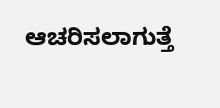ಆಚರಿಸಲಾಗುತ್ತೆ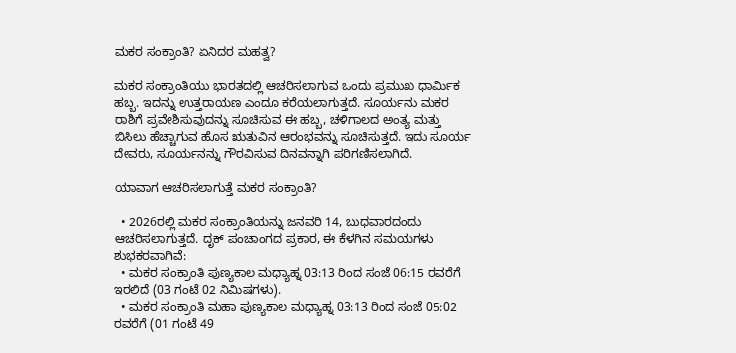ಮಕರ ಸಂಕ್ರಾಂತಿ? ಏನಿದರ ಮಹತ್ವ?

ಮಕರ ಸಂಕ್ರಾಂತಿಯು ಭಾರತದಲ್ಲಿ ಆಚರಿಸಲಾಗುವ ಒಂದು ಪ್ರಮುಖ ಧಾರ್ಮಿಕ ಹಬ್ಬ. ಇದನ್ನು ಉತ್ತರಾಯಣ ಎಂದೂ ಕರೆಯಲಾಗುತ್ತದೆ. ಸೂರ್ಯನು ಮಕರ ರಾಶಿಗೆ ಪ್ರವೇಶಿಸುವುದನ್ನು ಸೂಚಿಸುವ ಈ ಹಬ್ಬ, ಚಳಿಗಾಲದ ಅಂತ್ಯ ಮತ್ತು ಬಿಸಿಲು ಹೆಚ್ಚಾಗುವ ಹೊಸ ಋತುವಿನ ಆರಂಭವನ್ನು ಸೂಚಿಸುತ್ತದೆ. ಇದು ಸೂರ್ಯ ದೇವರು, ಸೂರ್ಯನನ್ನು ಗೌರವಿಸುವ ದಿನವನ್ನಾಗಿ ಪರಿಗಣಿಸಲಾಗಿದೆ.

ಯಾವಾಗ ಆಚರಿಸಲಾಗುತ್ತೆ ಮಕರ ಸಂಕ್ರಾಂತಿ?

  • 2026ರಲ್ಲಿ ಮಕರ ಸಂಕ್ರಾಂತಿಯನ್ನು ಜನವರಿ 14, ಬುಧವಾರದಂದು ಆಚರಿಸಲಾಗುತ್ತದೆ. ದೃಕ್ ಪಂಚಾಂಗದ ಪ್ರಕಾರ, ಈ ಕೆಳಗಿನ ಸಮಯಗಳು ಶುಭಕರವಾಗಿವೆ:
  • ಮಕರ ಸಂಕ್ರಾಂತಿ ಪುಣ್ಯಕಾಲ ಮಧ್ಯಾಹ್ನ 03:13 ರಿಂದ ಸಂಜೆ 06:15 ರವರೆಗೆ ಇರಲಿದೆ (03 ಗಂಟೆ 02 ನಿಮಿಷಗಳು).
  • ಮಕರ ಸಂಕ್ರಾಂತಿ ಮಹಾ ಪುಣ್ಯಕಾಲ ಮಧ್ಯಾಹ್ನ 03:13 ರಿಂದ ಸಂಜೆ 05:02 ರವರೆಗೆ (01 ಗಂಟೆ 49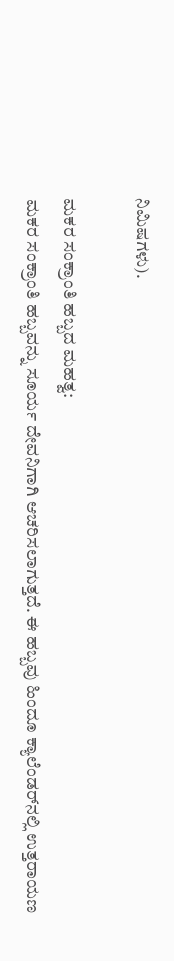ನಿಮಿಷಗಳು).

ಮಕರ ಸಂಕ್ರಾಂತಿ ಹಬ್ಬದ ಮಹತ್ವ:
ಮಕರ ಸಂಕ್ರಾಂತಿ ಹಬ್ಬವನ್ನು ಸೂರ್ಯ ದೇವನಿಗಾಗಿ ಆಚರಿಸಲಾಗುತ್ತದೆ. ಈ ಹಬ್ಬವು ಹಿಂದೂ ಕ್ಯಾಲೆಂಡರ್‌ನಲ್ಲಿ ಉತ್ತರಾಯಣ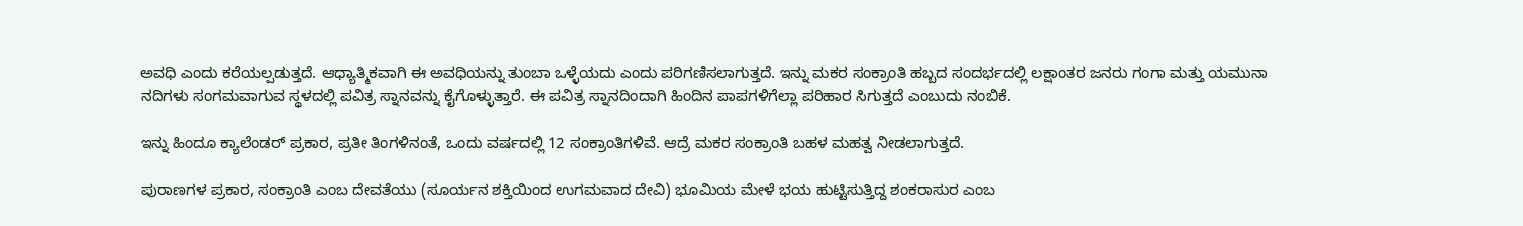ಅವಧಿ ಎಂದು ಕರೆಯಲ್ಪಡುತ್ತದೆ. ಆಧ್ಯಾತ್ಮಿಕವಾಗಿ ಈ ಅವಧಿಯನ್ನು ತುಂಬಾ ಒಳ್ಳೆಯದು ಎಂದು ಪರಿಗಣಿಸಲಾಗುತ್ತದೆ. ಇನ್ನು ಮಕರ ಸಂಕ್ರಾಂತಿ ಹಬ್ಬದ ಸಂದರ್ಭದಲ್ಲಿ ಲಕ್ಷಾಂತರ ಜನರು ಗಂಗಾ ಮತ್ತು ಯಮುನಾ ನದಿಗಳು ಸಂಗಮವಾಗುವ ಸ್ಥಳದಲ್ಲಿ ಪವಿತ್ರ ಸ್ನಾನವನ್ನು ಕೈಗೊಳ್ಳುತ್ತಾರೆ. ಈ ಪವಿತ್ರ ಸ್ನಾನದಿಂದಾಗಿ ಹಿಂದಿನ ಪಾಪಗಳಿಗೆಲ್ಲಾ ಪರಿಹಾರ ಸಿಗುತ್ತದೆ ಎಂಬುದು ನಂಬಿಕೆ.

ಇನ್ನು ಹಿಂದೂ ಕ್ಯಾಲೆಂಡರ್‌ ಪ್ರಕಾರ, ಪ್ರತೀ ತಿಂಗಳಿನಂತೆ, ಒಂದು ವರ್ಷದಲ್ಲಿ 12 ಸಂಕ್ರಾಂತಿಗಳಿವೆ. ಆದ್ರೆ ಮಕರ ಸಂಕ್ರಾಂತಿ ಬಹಳ ಮಹತ್ವ ನೀಡಲಾಗುತ್ತದೆ.

ಪುರಾಣಗಳ ಪ್ರಕಾರ, ಸಂಕ್ರಾಂತಿ ಎಂಬ ದೇವತೆಯು (ಸೂರ್ಯನ ಶಕ್ತಿಯಿಂದ ಉಗಮವಾದ ದೇವಿ) ಭೂಮಿಯ ಮೇಳೆ ಭಯ ಹುಟ್ಟಿಸುತ್ತಿದ್ದ ಶಂಕರಾಸುರ ಎಂಬ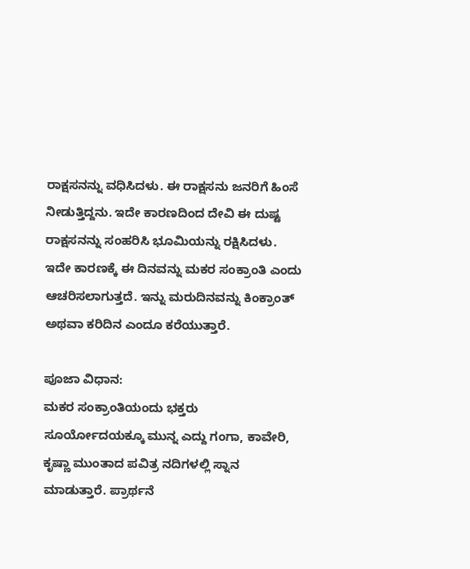ರಾಕ್ಷಸನನ್ನು ವಧಿಸಿದಳು. ಈ ರಾಕ್ಷಸನು ಜನರಿಗೆ ಹಿಂಸೆ ನೀಡುತ್ತಿದ್ದನು. ಇದೇ ಕಾರಣದಿಂದ ದೇವಿ ಈ ದುಷ್ಟ ರಾಕ್ಷಸನನ್ನು ಸಂಹರಿಸಿ ಭೂಮಿಯನ್ನು ರಕ್ಷಿಸಿದಳು. ಇದೇ ಕಾರಣಕ್ಕೆ ಈ ದಿನವನ್ನು ಮಕರ ಸಂಕ್ರಾಂತಿ ಎಂದು ಆಚರಿಸಲಾಗುತ್ತದೆ. ಇನ್ನು ಮರುದಿನವನ್ನು ಕಿಂಕ್ರಾಂತ್‌ ಅಥವಾ ಕರಿದಿನ ಎಂದೂ ಕರೆಯುತ್ತಾರೆ.

ಪೂಜಾ ವಿಧಾನ:
ಮಕರ ಸಂಕ್ರಾಂತಿಯಂದು ಭಕ್ತರು ಸೂರ್ಯೋದಯಕ್ಕೂ ಮುನ್ನ ಎದ್ದು ಗಂಗಾ, ಕಾವೇರಿ, ಕೃಷ್ಣಾ ಮುಂತಾದ ಪವಿತ್ರ ನದಿಗಳಲ್ಲಿ ಸ್ನಾನ ಮಾಡುತ್ತಾರೆ. ಪ್ರಾರ್ಥನೆ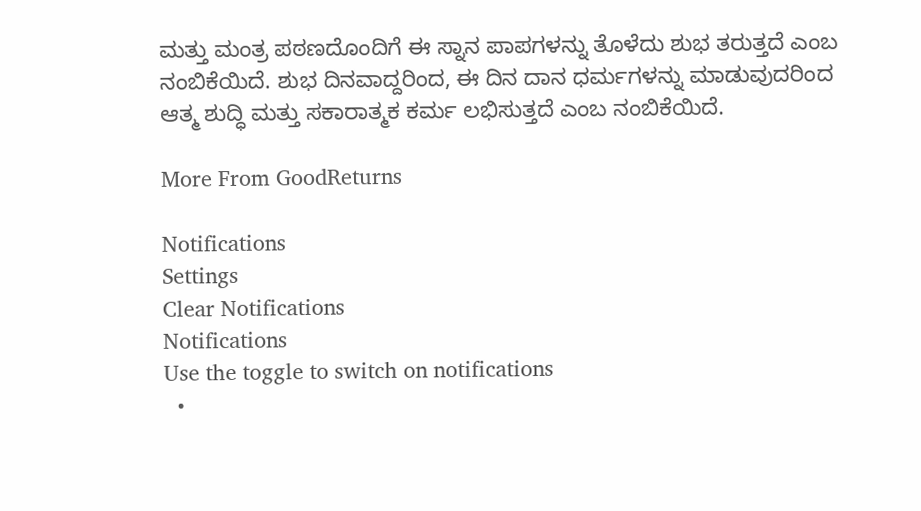ಮತ್ತು ಮಂತ್ರ ಪಠಣದೊಂದಿಗೆ ಈ ಸ್ನಾನ ಪಾಪಗಳನ್ನು ತೊಳೆದು ಶುಭ ತರುತ್ತದೆ ಎಂಬ ನಂಬಿಕೆಯಿದೆ. ಶುಭ ದಿನವಾದ್ದರಿಂದ, ಈ ದಿನ ದಾನ ಧರ್ಮಗಳನ್ನು ಮಾಡುವುದರಿಂದ ಆತ್ಮ ಶುದ್ಧಿ ಮತ್ತು ಸಕಾರಾತ್ಮಕ ಕರ್ಮ ಲಭಿಸುತ್ತದೆ ಎಂಬ ನಂಬಿಕೆಯಿದೆ.

More From GoodReturns

Notifications
Settings
Clear Notifications
Notifications
Use the toggle to switch on notifications
  •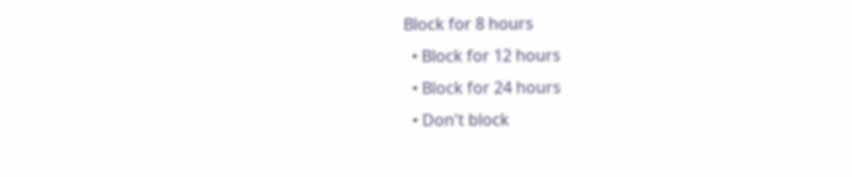Block for 8 hours
  • Block for 12 hours
  • Block for 24 hours
  • Don't block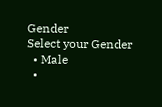Gender
Select your Gender
  • Male
  •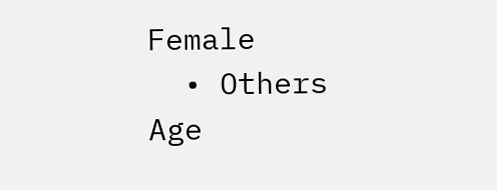Female
  • Others
Age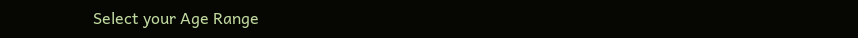Select your Age Range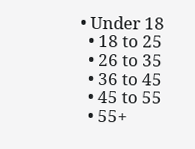• Under 18
  • 18 to 25
  • 26 to 35
  • 36 to 45
  • 45 to 55
  • 55+